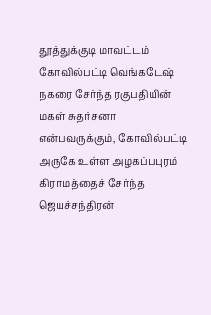தூத்துக்குடி மாவட்டம் கோவில்பட்டி வெங்கடேஷ் நகரை சேர்ந்த ரகுபதியின் மகள் சுதர்சனா என்பவருக்கும், கோவில்பட்டி அருகே உள்ள அழகப்பபுரம் கிராமத்தைச் சேர்ந்த ஜெயச்சந்திரன்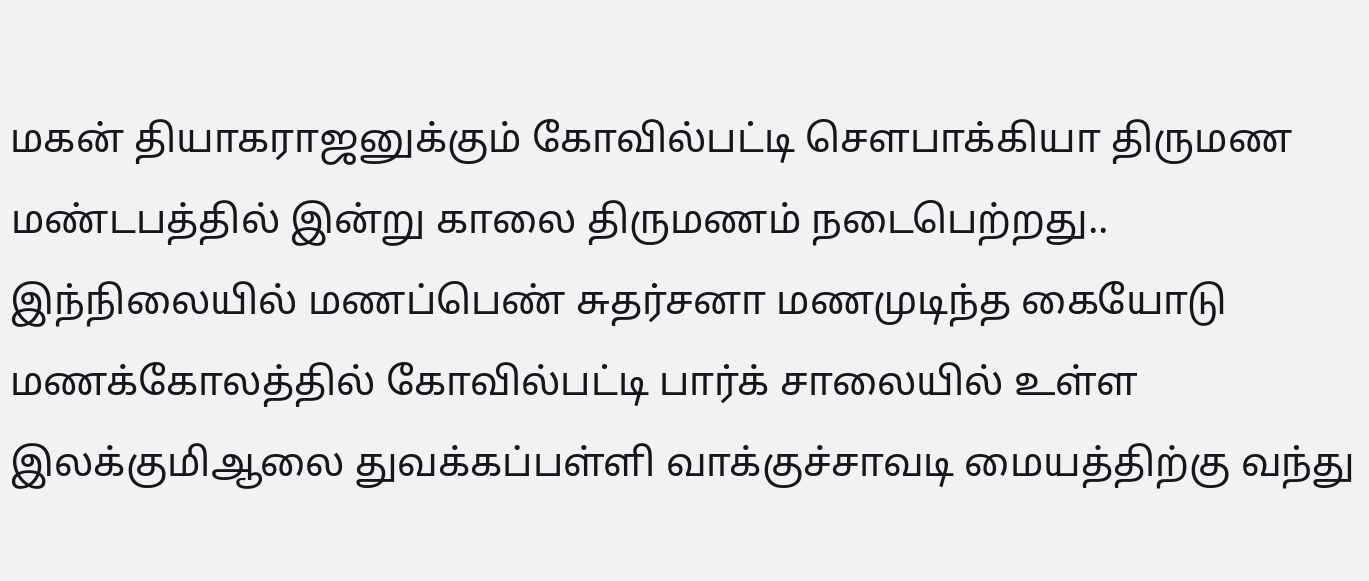மகன் தியாகராஜனுக்கும் கோவில்பட்டி சௌபாக்கியா திருமண மண்டபத்தில் இன்று காலை திருமணம் நடைபெற்றது..
இந்நிலையில் மணப்பெண் சுதர்சனா மணமுடிந்த கையோடு மணக்கோலத்தில் கோவில்பட்டி பார்க் சாலையில் உள்ள இலக்குமிஆலை துவக்கப்பள்ளி வாக்குச்சாவடி மையத்திற்கு வந்து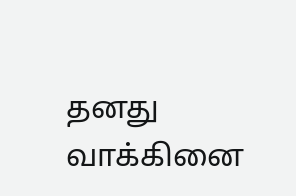தனது வாக்கினை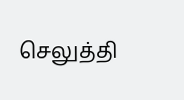செலுத்தி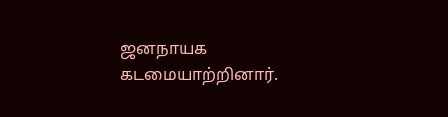ஜனநாயக கடமையாற்றினார்.